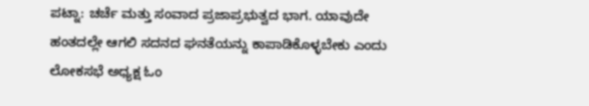ಪಟ್ನಾ: ಚರ್ಚೆ ಮತ್ತು ಸಂವಾದ ಪ್ರಜಾಪ್ರಭುತ್ವದ ಭಾಗ. ಯಾವುದೇ ಹಂತದಲ್ಲೇ ಆಗಲಿ ಸದನದ ಘನತೆಯನ್ನು ಕಾಪಾಡಿಕೊಳ್ಳಬೇಕು ಎಂದು ಲೋಕಸಭೆ ಅಧ್ಯಕ್ಷ ಓಂ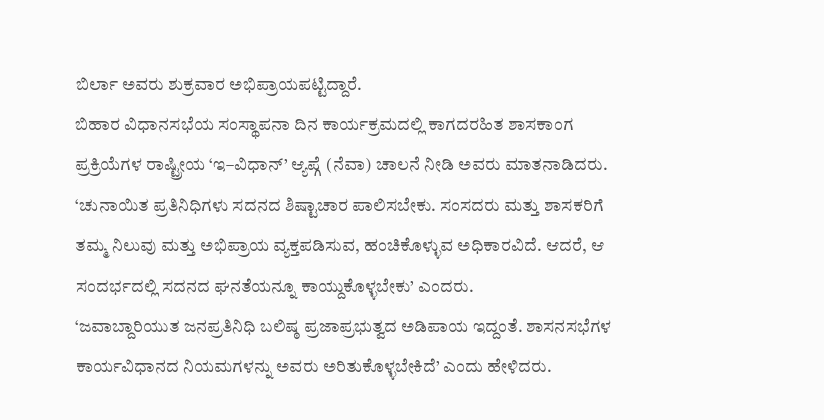ಬಿರ್ಲಾ ಅವರು ಶುಕ್ರವಾರ ಅಭಿಪ್ರಾಯಪಟ್ಟಿದ್ದಾರೆ.
ಬಿಹಾರ ವಿಧಾನಸಭೆಯ ಸಂಸ್ಥಾಪನಾ ದಿನ ಕಾರ್ಯಕ್ರಮದಲ್ಲಿ ಕಾಗದರಹಿತ ಶಾಸಕಾಂಗ ಪ್ರಕ್ರಿಯೆಗಳ ರಾಷ್ಟ್ರೀಯ ‘ಇ–ವಿಧಾನ್’ ಆ್ಯಪ್ಗೆ (ನೆವಾ) ಚಾಲನೆ ನೀಡಿ ಅವರು ಮಾತನಾಡಿದರು.
‘ಚುನಾಯಿತ ಪ್ರತಿನಿಧಿಗಳು ಸದನದ ಶಿಷ್ಟಾಚಾರ ಪಾಲಿಸಬೇಕು. ಸಂಸದರು ಮತ್ತು ಶಾಸಕರಿಗೆ ತಮ್ಮ ನಿಲುವು ಮತ್ತು ಅಭಿಪ್ರಾಯ ವ್ಯಕ್ತಪಡಿಸುವ, ಹಂಚಿಕೊಳ್ಳುವ ಅಧಿಕಾರವಿದೆ. ಆದರೆ, ಆ ಸಂದರ್ಭದಲ್ಲಿ ಸದನದ ಘನತೆಯನ್ನೂ ಕಾಯ್ದುಕೊಳ್ಳಬೇಕು’ ಎಂದರು.
‘ಜವಾಬ್ದಾರಿಯುತ ಜನಪ್ರತಿನಿಧಿ ಬಲಿಷ್ಠ ಪ್ರಜಾಪ್ರಭುತ್ವದ ಅಡಿಪಾಯ ಇದ್ದಂತೆ. ಶಾಸನಸಭೆಗಳ ಕಾರ್ಯವಿಧಾನದ ನಿಯಮಗಳನ್ನು ಅವರು ಅರಿತುಕೊಳ್ಳಬೇಕಿದೆ’ ಎಂದು ಹೇಳಿದರು.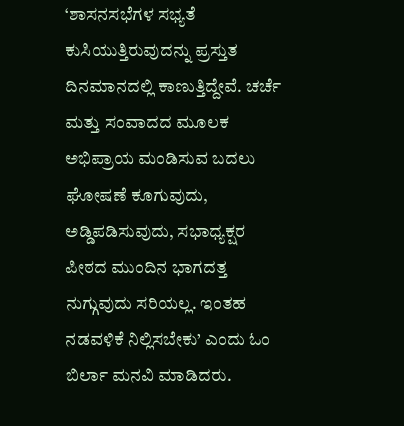‘ಶಾಸನಸಭೆಗಳ ಸಭ್ಯತೆ ಕುಸಿಯುತ್ತಿರುವುದನ್ನು ಪ್ರಸ್ತುತ ದಿನಮಾನದಲ್ಲಿ ಕಾಣುತ್ತಿದ್ದೇವೆ. ಚರ್ಚೆ ಮತ್ತು ಸಂವಾದದ ಮೂಲಕ ಅಭಿಪ್ರಾಯ ಮಂಡಿಸುವ ಬದಲು ಘೋಷಣೆ ಕೂಗುವುದು, ಅಡ್ಡಿಪಡಿಸುವುದು, ಸಭಾಧ್ಯಕ್ಷರ ಪೀಠದ ಮುಂದಿನ ಭಾಗದತ್ತ ನುಗ್ಗುವುದು ಸರಿಯಲ್ಲ. ಇಂತಹ ನಡವಳಿಕೆ ನಿಲ್ಲಿಸಬೇಕು’ ಎಂದು ಓಂ ಬಿರ್ಲಾ ಮನವಿ ಮಾಡಿದರು.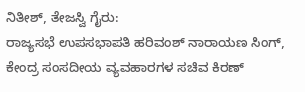ನಿತೀಶ್, ತೇಜಸ್ವಿ ಗೈರು:
ರಾಜ್ಯಸಭೆ ಉಪಸಭಾಪತಿ ಹರಿವಂಶ್ ನಾರಾಯಣ ಸಿಂಗ್, ಕೇಂದ್ರ ಸಂಸದೀಯ ವ್ಯವಹಾರಗಳ ಸಚಿವ ಕಿರಣ್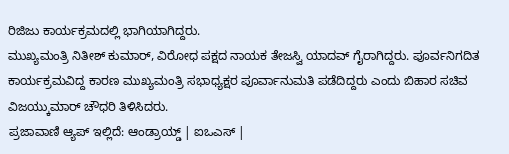ರಿಜಿಜು ಕಾರ್ಯಕ್ರಮದಲ್ಲಿ ಭಾಗಿಯಾಗಿದ್ದರು.
ಮುಖ್ಯಮಂತ್ರಿ ನಿತೀಶ್ ಕುಮಾರ್, ವಿರೋಧ ಪಕ್ಷದ ನಾಯಕ ತೇಜಸ್ವಿ ಯಾದವ್ ಗೈರಾಗಿದ್ದರು. ಪೂರ್ವನಿಗದಿತ ಕಾರ್ಯಕ್ರಮವಿದ್ದ ಕಾರಣ ಮುಖ್ಯಮಂತ್ರಿ ಸಭಾಧ್ಯಕ್ಷರ ಪೂರ್ವಾನುಮತಿ ಪಡೆದಿದ್ದರು ಎಂದು ಬಿಹಾರ ಸಚಿವ ವಿಜಯ್ಕುಮಾರ್ ಚೌಧರಿ ತಿಳಿಸಿದರು.
ಪ್ರಜಾವಾಣಿ ಆ್ಯಪ್ ಇಲ್ಲಿದೆ: ಆಂಡ್ರಾಯ್ಡ್ | ಐಒಎಸ್ |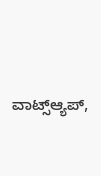ವಾಟ್ಸ್ಆ್ಯಪ್,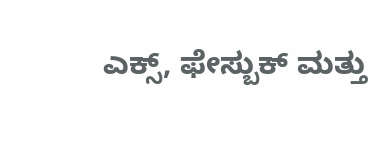ಎಕ್ಸ್, ಫೇಸ್ಬುಕ್ ಮತ್ತು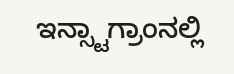ಇನ್ಸ್ಟಾಗ್ರಾಂನಲ್ಲಿ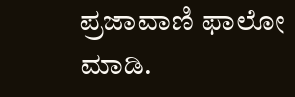ಪ್ರಜಾವಾಣಿ ಫಾಲೋ ಮಾಡಿ.